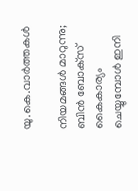യു.കെ.വാര്‍ത്തകള്‍

നിയമങ്ങള്‍ മാറുന്നു; ബിന്‍ ബോക്‌സ് കൈകാര്യം ചെയ്യുമ്പോള്‍ ഇനി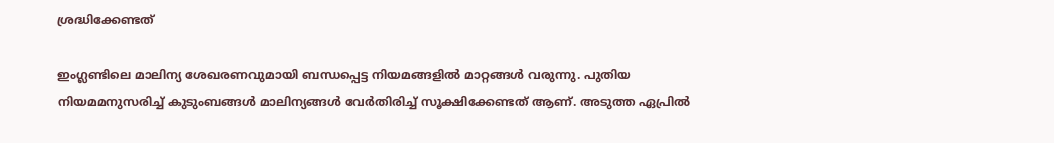ശ്രദ്ധിക്കേണ്ടത്

ഇംഗ്ലണ്ടിലെ മാലിന്യ ശേഖരണവുമായി ബന്ധപ്പെട്ട നിയമങ്ങളില്‍ മാറ്റങ്ങള്‍ വരുന്നു. പുതിയ നിയമമനുസരിച്ച് കുടുംബങ്ങള്‍ മാലിന്യങ്ങള്‍ വേര്‍തിരിച്ച് സൂക്ഷിക്കേണ്ടത് ആണ്. അടുത്ത ഏപ്രില്‍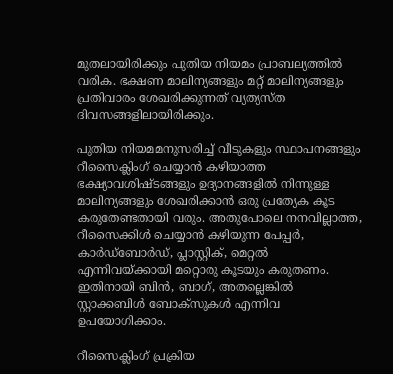മുതലായിരിക്കും പുതിയ നിയമം പ്രാബല്യത്തില്‍ വരിക. ഭക്ഷണ മാലിന്യങ്ങളും മറ്റ് മാലിന്യങ്ങളും പ്രതിവാരം ശേഖരിക്കുന്നത് വ്യത്യസ്ത ദിവസങ്ങളിലായിരിക്കും.

പുതിയ നിയമമനുസരിച്ച് വീടുകളും സ്ഥാപനങ്ങളും റീസൈക്ലിംഗ് ചെയ്യാന്‍ കഴിയാത്ത ഭക്ഷ്യാവശിഷ്ടങ്ങളും ഉദ്യാനങ്ങളില്‍ നിന്നുള്ള മാലിന്യങ്ങളും ശേഖരിക്കാന്‍ ഒരു പ്രത്യേക കൂട കരുതേണ്ടതായി വരും. അതുപോലെ നനവില്ലാത്ത, റീസൈക്കിള്‍ ചെയ്യാന്‍ കഴിയുന്ന പേപ്പര്‍, കാര്‍ഡ്‌ബോര്‍ഡ്, പ്ലാസ്റ്റിക്, മെറ്റല്‍ എന്നിവയ്ക്കായി മറ്റൊരു കൂടയും കരുതണം. ഇതിനായി ബിന്‍, ബാഗ്, അതല്ലെങ്കില്‍ സ്റ്റാക്കബിള്‍ ബോക്സുകള്‍ എന്നിവ ഉപയോഗിക്കാം.

റീസൈക്ലിംഗ് പ്രക്രിയ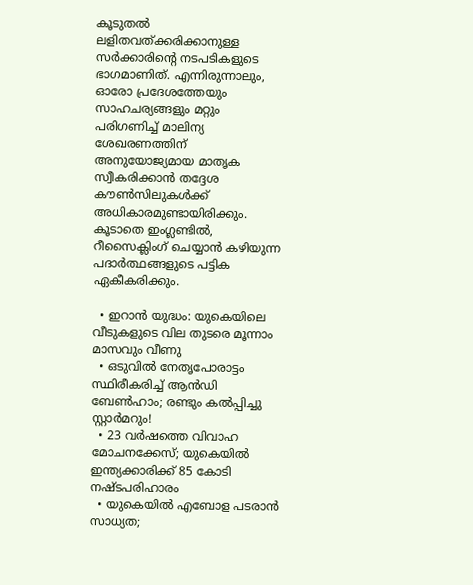കൂടുതല്‍ ലളിതവത്ക്കരിക്കാനുള്ള സര്‍ക്കാരിന്റെ നടപടികളുടെ ഭാഗമാണിത്. എന്നിരുന്നാലും, ഓരോ പ്രദേശത്തേയും സാഹചര്യങ്ങളും മറ്റും പരിഗണിച്ച് മാലിന്യ ശേഖരണത്തിന് അനുയോജ്യമായ മാതൃക സ്വീകരിക്കാന്‍ തദ്ദേശ കൗണ്‍സിലുകള്‍ക്ക് അധികാരമുണ്ടായിരിക്കും. കൂടാതെ ഇംഗ്ലണ്ടില്‍, റീസൈക്ലിംഗ് ചെയ്യാന്‍ കഴിയുന്ന പദാര്‍ത്ഥങ്ങളുടെ പട്ടിക ഏകീകരിക്കും.

  • ഇറാന്‍ യുദ്ധം: യുകെയിലെ വീടുകളുടെ വില തുടരെ മൂന്നാം മാസവും വീണു
  • ഒടുവില്‍ നേതൃപോരാട്ടം സ്ഥിരീകരിച്ച് ആന്‍ഡി ബേണ്‍ഹാം; രണ്ടും കല്‍പ്പിച്ചു സ്റ്റാര്‍മറും!
  • 23 വര്‍ഷത്തെ വിവാഹ മോചനക്കേസ്; യുകെയില്‍ ഇന്ത്യക്കാരിക്ക് 85 കോടി നഷ്ടപരിഹാരം
  • യുകെയില്‍ എബോള പടരാന്‍ സാധ്യത;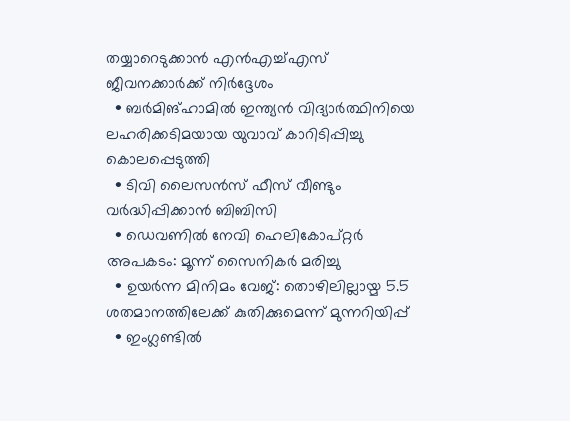തയ്യാറെടുക്കാന്‍ എന്‍എച്ച്എസ് ജീവനക്കാര്‍ക്ക് നിര്‍ദ്ദേശം
  • ബര്‍മിങ്‌ഹാമില്‍ ഇന്ത്യന്‍ വിദ്യാര്‍ത്ഥിനിയെ ലഹരിക്കടിമയായ യുവാവ് കാറിടിപ്പിച്ചു കൊലപ്പെടുത്തി
  • ടിവി ലൈസന്‍സ് ഫീസ് വീണ്ടും വര്‍ദ്ധിപ്പിക്കാന്‍ ബിബിസി
  • ഡെവണില്‍ നേവി ഹെലികോപ്റ്റര്‍ അപകടം: മൂന്ന് സൈനികര്‍ മരിച്ചു
  • ഉയര്‍ന്ന മിനിമം വേജ്: തൊഴിലില്ലായ്മ 5.5 ശതമാനത്തിലേക്ക് കുതിക്കുമെന്ന് മുന്നറിയിപ്പ്
  • ഇംഗ്ലണ്ടില്‍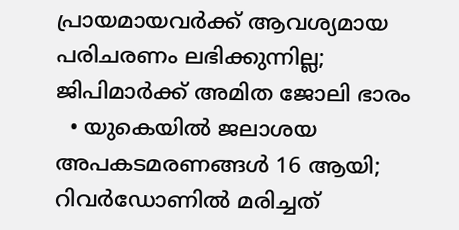പ്രായമായവര്‍ക്ക് ആവശ്യമായ പരിചരണം ലഭിക്കുന്നില്ല; ജിപിമാര്‍ക്ക് അമിത ജോലി ഭാരം
  • യുകെയില്‍ ജലാശയ അപകടമരണങ്ങള്‍ 16 ആയി; റിവര്‍ഡോണില്‍ മരിച്ചത്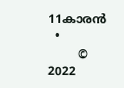11കാരന്‍
  •
        © 2022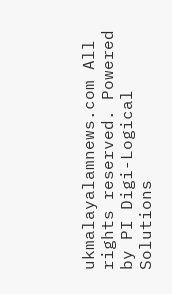ukmalayalamnews.com All rights reserved. Powered by PI Digi-Logical Solutions